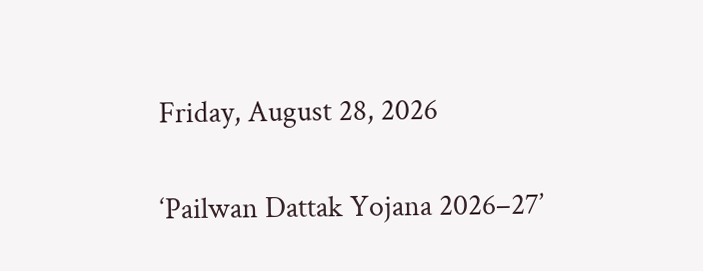Friday, August 28, 2026

‘Pailwan Dattak Yojana 2026–27’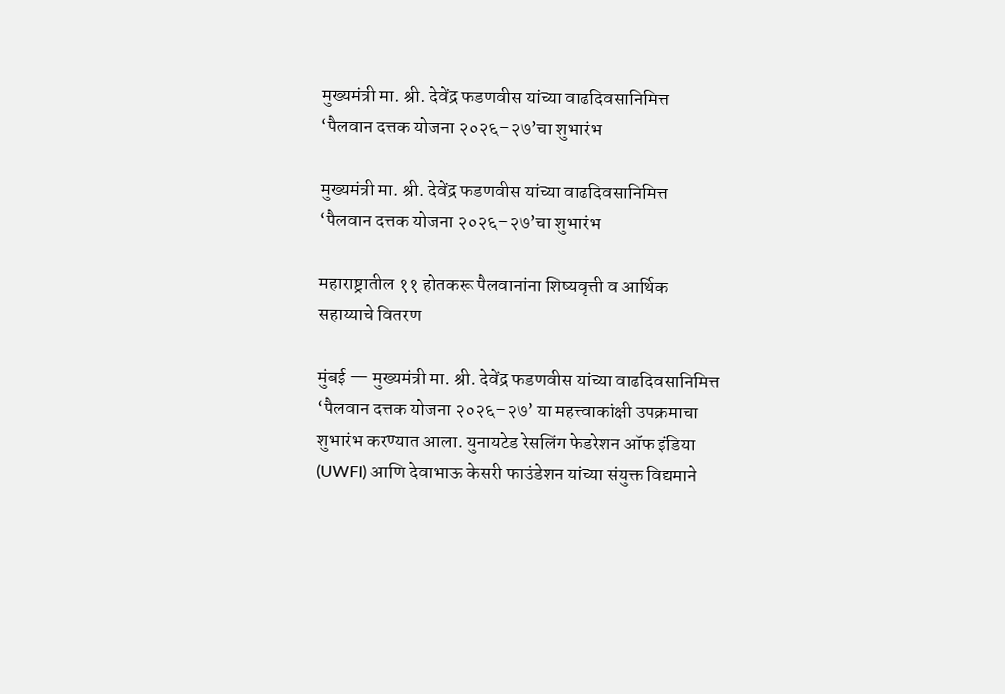मुख्यमंत्री मा. श्री. देवेंद्र फडणवीस यांच्या वाढदिवसानिमित्त ‘पैलवान दत्तक योजना २०२६–२७’चा शुभारंभ

मुख्यमंत्री मा. श्री. देवेंद्र फडणवीस यांच्या वाढदिवसानिमित्त ‘पैलवान दत्तक योजना २०२६–२७’चा शुभारंभ

महाराष्ट्रातील ११ होतकरू पैलवानांना शिष्यवृत्ती व आर्थिक सहाय्याचे वितरण

मुंबई — मुख्यमंत्री मा. श्री. देवेंद्र फडणवीस यांच्या वाढदिवसानिमित्त ‘पैलवान दत्तक योजना २०२६–२७’ या महत्त्वाकांक्षी उपक्रमाचा शुभारंभ करण्यात आला. युनायटेड रेसलिंग फेडरेशन ऑफ इंडिया (UWFI) आणि देवाभाऊ केसरी फाउंडेशन यांच्या संयुक्त विद्यमाने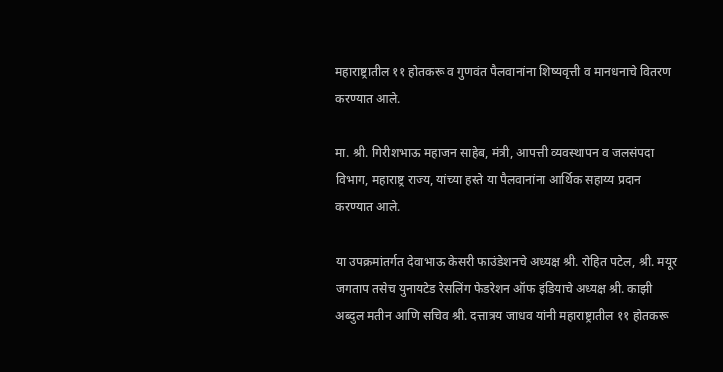महाराष्ट्रातील ११ होतकरू व गुणवंत पैलवानांना शिष्यवृत्ती व मानधनाचे वितरण करण्यात आले.

मा. श्री. गिरीशभाऊ महाजन साहेब, मंत्री, आपत्ती व्यवस्थापन व जलसंपदा विभाग, महाराष्ट्र राज्य, यांच्या हस्ते या पैलवानांना आर्थिक सहाय्य प्रदान करण्यात आले.

या उपक्रमांतर्गत देवाभाऊ केसरी फाउंडेशनचे अध्यक्ष श्री. रोहित पटेल, श्री. मयूर जगताप तसेच युनायटेड रेसलिंग फेडरेशन ऑफ इंडियाचे अध्यक्ष श्री. काझी अब्दुल मतीन आणि सचिव श्री. दत्तात्रय जाधव यांनी महाराष्ट्रातील ११ होतकरू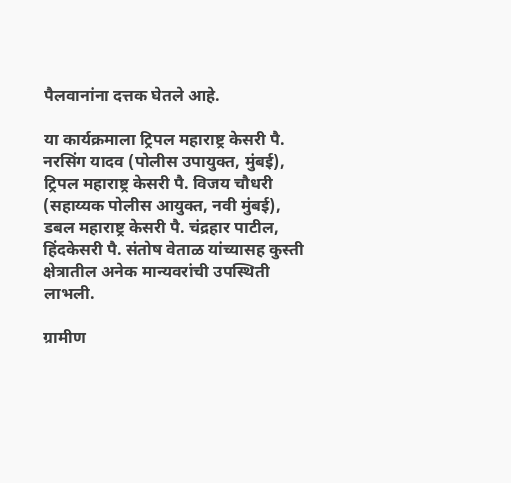पैलवानांना दत्तक घेतले आहे.

या कार्यक्रमाला ट्रिपल महाराष्ट्र केसरी पै. नरसिंग यादव (पोलीस उपायुक्त, मुंबई), ट्रिपल महाराष्ट्र केसरी पै. विजय चौधरी (सहाय्यक पोलीस आयुक्त, नवी मुंबई), डबल महाराष्ट्र केसरी पै. चंद्रहार पाटील, हिंदकेसरी पै. संतोष वेताळ यांच्यासह कुस्ती क्षेत्रातील अनेक मान्यवरांची उपस्थिती लाभली.

ग्रामीण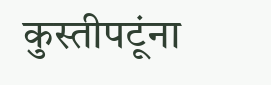कुस्तीपटूंना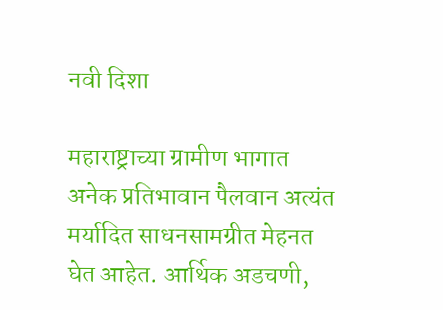नवी दिशा

महाराष्ट्राच्या ग्रामीण भागात अनेक प्रतिभावान पैलवान अत्यंत मर्यादित साधनसामग्रीत मेहनत घेत आहेत. आर्थिक अडचणी,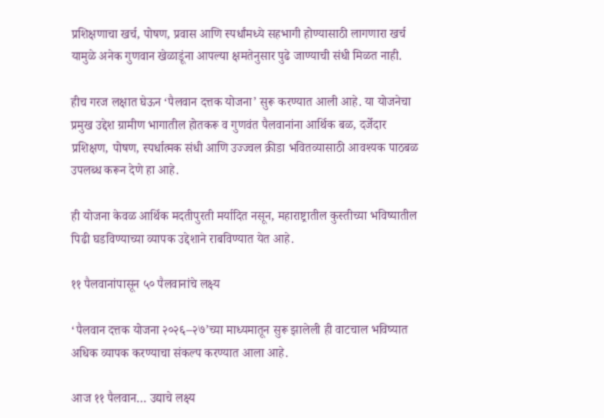प्रशिक्षणाचा खर्च, पोषण, प्रवास आणि स्पर्धांमध्ये सहभागी होण्यासाठी लागणारा खर्च यामुळे अनेक गुणवान खेळाडूंना आपल्या क्षमतेनुसार पुढे जाण्याची संधी मिळत नाही.

हीच गरज लक्षात घेऊन ‘पैलवान दत्तक योजना’ सुरू करण्यात आली आहे. या योजनेचा प्रमुख उद्देश ग्रामीण भागातील होतकरू व गुणवंत पैलवानांना आर्थिक बळ, दर्जेदार प्रशिक्षण, पोषण, स्पर्धात्मक संधी आणि उज्ज्वल क्रीडा भवितव्यासाठी आवश्यक पाठबळ उपलब्ध करून देणे हा आहे.

ही योजना केवळ आर्थिक मदतीपुरती मर्यादित नसून, महाराष्ट्रातील कुस्तीच्या भविष्यातील पिढी घडविण्याच्या व्यापक उद्देशाने राबविण्यात येत आहे.

११ पैलवानांपासून ५० पैलवानांचे लक्ष्य

‘पैलवान दत्तक योजना २०२६–२७’च्या माध्यमातून सुरू झालेली ही वाटचाल भविष्यात अधिक व्यापक करण्याचा संकल्प करण्यात आला आहे.

आज ११ पैलवान… उद्याचे लक्ष्य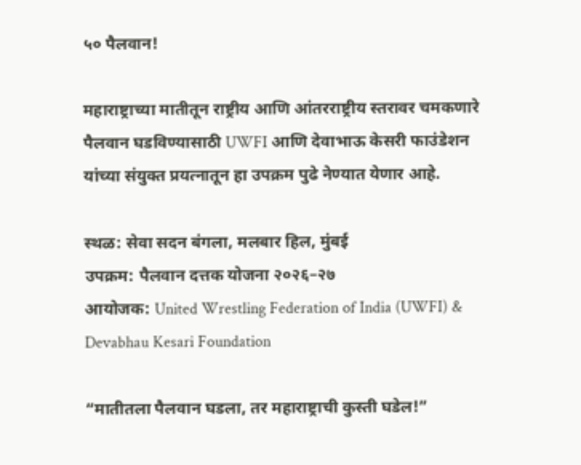५० पैलवान!

महाराष्ट्राच्या मातीतून राष्ट्रीय आणि आंतरराष्ट्रीय स्तरावर चमकणारे पैलवान घडविण्यासाठी UWFI आणि देवाभाऊ केसरी फाउंडेशन यांच्या संयुक्त प्रयत्नातून हा उपक्रम पुढे नेण्यात येणार आहे.

स्थळ: सेवा सदन बंगला, मलबार हिल, मुंबई
उपक्रम: पैलवान दत्तक योजना २०२६–२७
आयोजक: United Wrestling Federation of India (UWFI) & Devabhau Kesari Foundation

“मातीतला पैलवान घडला, तर महाराष्ट्राची कुस्ती घडेल!”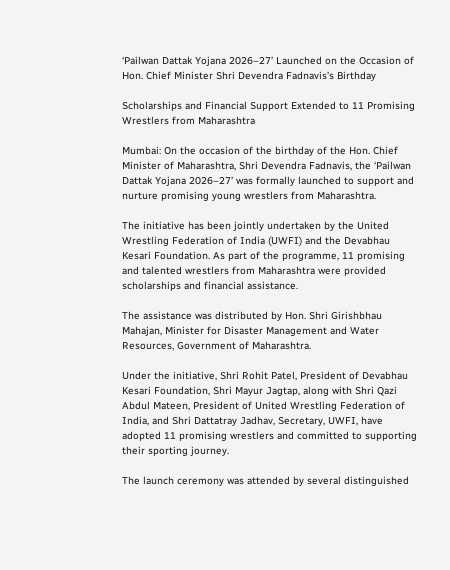‘Pailwan Dattak Yojana 2026–27’ Launched on the Occasion of Hon. Chief Minister Shri Devendra Fadnavis’s Birthday

Scholarships and Financial Support Extended to 11 Promising Wrestlers from Maharashtra

Mumbai: On the occasion of the birthday of the Hon. Chief Minister of Maharashtra, Shri Devendra Fadnavis, the ‘Pailwan Dattak Yojana 2026–27’ was formally launched to support and nurture promising young wrestlers from Maharashtra.

The initiative has been jointly undertaken by the United Wrestling Federation of India (UWFI) and the Devabhau Kesari Foundation. As part of the programme, 11 promising and talented wrestlers from Maharashtra were provided scholarships and financial assistance.

The assistance was distributed by Hon. Shri Girishbhau Mahajan, Minister for Disaster Management and Water Resources, Government of Maharashtra.

Under the initiative, Shri Rohit Patel, President of Devabhau Kesari Foundation, Shri Mayur Jagtap, along with Shri Qazi Abdul Mateen, President of United Wrestling Federation of India, and Shri Dattatray Jadhav, Secretary, UWFI, have adopted 11 promising wrestlers and committed to supporting their sporting journey.

The launch ceremony was attended by several distinguished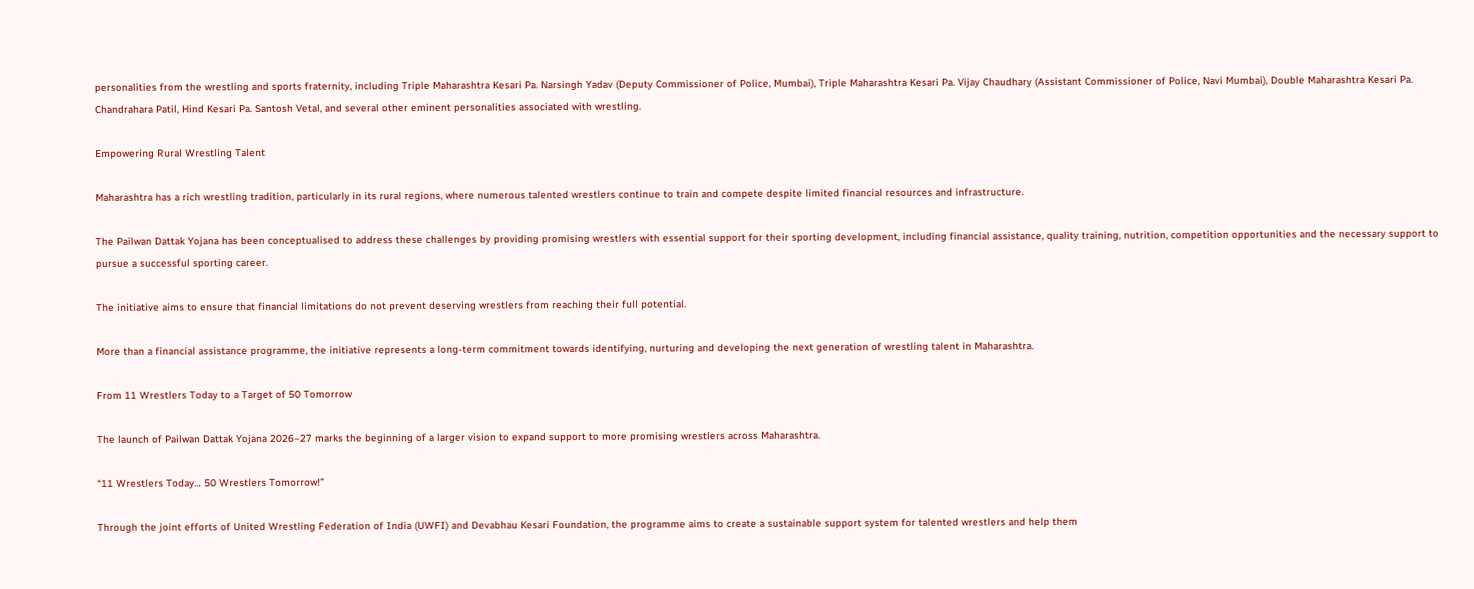personalities from the wrestling and sports fraternity, including Triple Maharashtra Kesari Pa. Narsingh Yadav (Deputy Commissioner of Police, Mumbai), Triple Maharashtra Kesari Pa. Vijay Chaudhary (Assistant Commissioner of Police, Navi Mumbai), Double Maharashtra Kesari Pa. Chandrahara Patil, Hind Kesari Pa. Santosh Vetal, and several other eminent personalities associated with wrestling.

Empowering Rural Wrestling Talent

Maharashtra has a rich wrestling tradition, particularly in its rural regions, where numerous talented wrestlers continue to train and compete despite limited financial resources and infrastructure.

The Pailwan Dattak Yojana has been conceptualised to address these challenges by providing promising wrestlers with essential support for their sporting development, including financial assistance, quality training, nutrition, competition opportunities and the necessary support to pursue a successful sporting career.

The initiative aims to ensure that financial limitations do not prevent deserving wrestlers from reaching their full potential.

More than a financial assistance programme, the initiative represents a long-term commitment towards identifying, nurturing and developing the next generation of wrestling talent in Maharashtra.

From 11 Wrestlers Today to a Target of 50 Tomorrow

The launch of Pailwan Dattak Yojana 2026–27 marks the beginning of a larger vision to expand support to more promising wrestlers across Maharashtra.

“11 Wrestlers Today… 50 Wrestlers Tomorrow!”

Through the joint efforts of United Wrestling Federation of India (UWFI) and Devabhau Kesari Foundation, the programme aims to create a sustainable support system for talented wrestlers and help them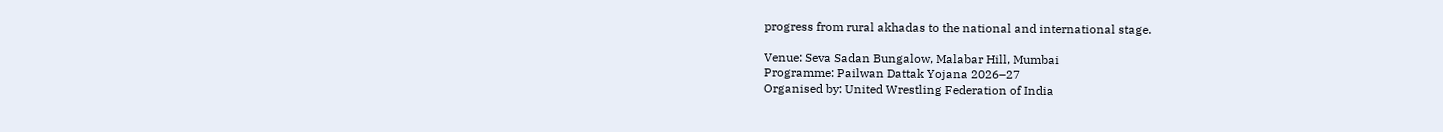progress from rural akhadas to the national and international stage.

Venue: Seva Sadan Bungalow, Malabar Hill, Mumbai
Programme: Pailwan Dattak Yojana 2026–27
Organised by: United Wrestling Federation of India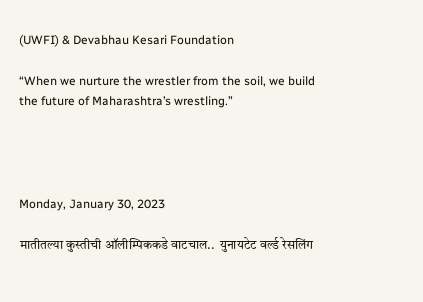(UWFI) & Devabhau Kesari Foundation

“When we nurture the wrestler from the soil, we build the future of Maharashtra’s wrestling.”




Monday, January 30, 2023

मातीतल्या कुस्तीची ऑलीम्पिककडे वाटचाल..  युनायटेट वर्ल्ड रेसलिंग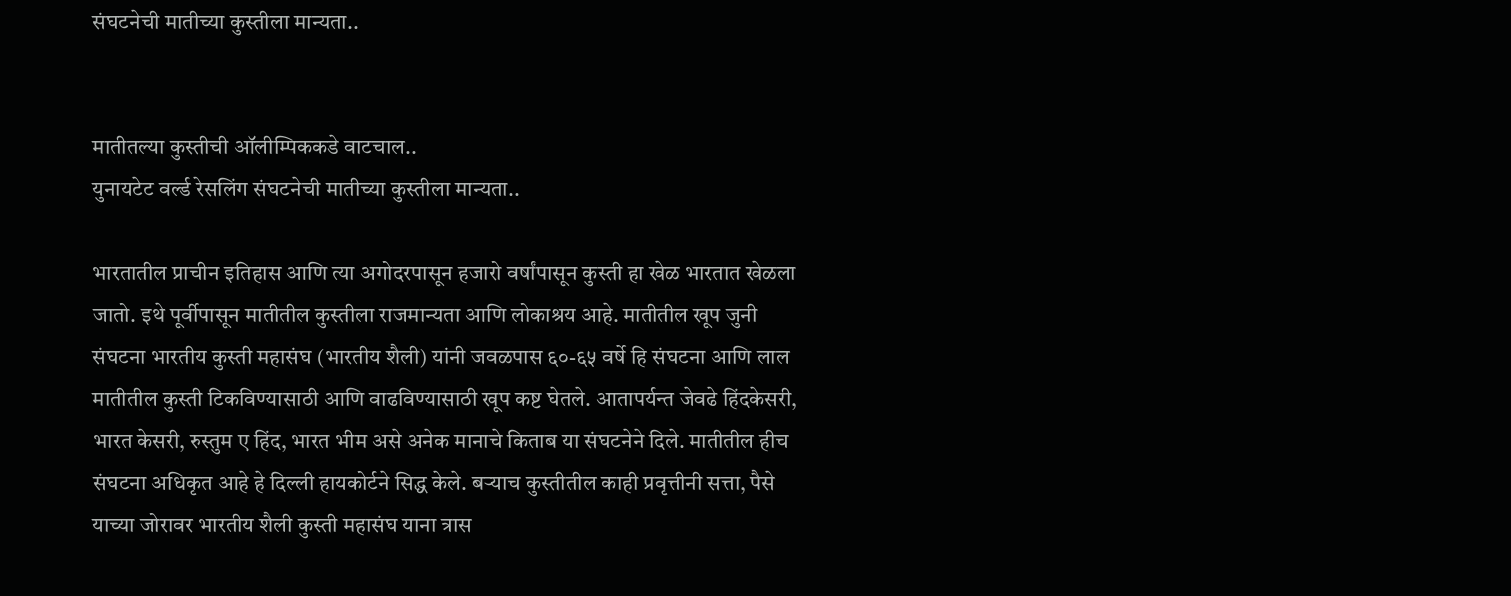संघटनेची मातीच्या कुस्तीला मान्यता..


मातीतल्या कुस्तीची ऑलीम्पिककडे वाटचाल..
युनायटेट वर्ल्ड रेसलिंग संघटनेची मातीच्या कुस्तीला मान्यता..

भारतातील प्राचीन इतिहास आणि त्या अगोदरपासून हजारो वर्षांपासून कुस्ती हा खेळ भारतात खेळला जातो. इथे पूर्वीपासून मातीतील कुस्तीला राजमान्यता आणि लोकाश्रय आहे. मातीतील खूप जुनी संघटना भारतीय कुस्ती महासंघ (भारतीय शैली) यांनी जवळपास ६०-६५ वर्षे हि संघटना आणि लाल मातीतील कुस्ती टिकविण्यासाठी आणि वाढविण्यासाठी खूप कष्ट घेतले. आतापर्यन्त जेवढे हिंदकेसरी, भारत केसरी, रुस्तुम ए हिंद, भारत भीम असे अनेक मानाचे किताब या संघटनेने दिले. मातीतील हीच संघटना अधिकृत आहे हे दिल्ली हायकोर्टने सिद्ध केले. बऱ्याच कुस्तीतील काही प्रवृत्तीनी सत्ता, पैसे याच्या जोरावर भारतीय शैली कुस्ती महासंघ याना त्रास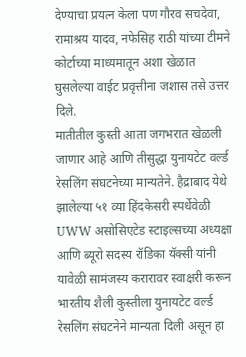देण्याचा प्रयत्न केला पण गौरव सचदेवा, रामाश्रय यादव, नफेसिह राठी यांच्या टीमने कोर्टाच्या माध्यमातून अशा खेळात घुसलेल्या वाईट प्रवृत्तीना जशास तसे उत्तर दिले.
मातीतील कुस्ती आता जगभरात खेळली जाणार आहे आणि तीसुद्धा युनायटेट वर्ल्ड रेसलिंग संघटनेच्या मान्यतेने. हैद्राबाद येथे झालेल्या ५१ व्या हिंदकेसरी स्पर्धेवेळी UWW असोसिएटेड स्टाइल्सच्या अध्यक्षा आणि ब्यूरो सदस्य रॉडिका यॅक्सी यांनी यावेळी सामंजस्य करारावर स्वाक्षरी करून भारतीय शैली कुस्तीला युनायटेट वर्ल्ड रेसलिंग संघटनेने मान्यता दिली असून हा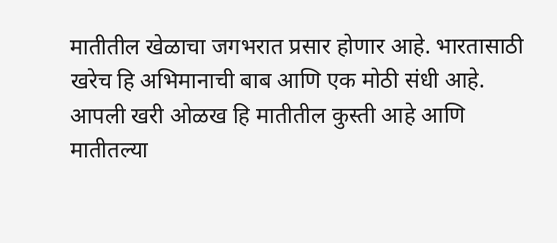मातीतील खेळाचा जगभरात प्रसार होणार आहे. भारतासाठी खरेच हि अभिमानाची बाब आणि एक मोठी संधी आहे. आपली खरी ओळख हि मातीतील कुस्ती आहे आणि मातीतल्या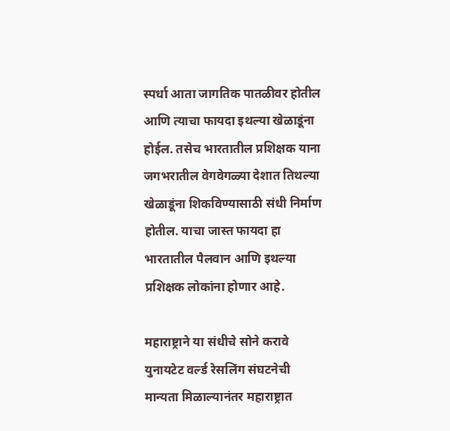स्पर्धा आता जागतिक पातळीवर होतील आणि त्याचा फायदा इथल्या खेळाडूंना होईल. तसेच भारतातील प्रशिक्षक याना जगभरातील वेगवेगळ्या देशात तिथल्या खेळाडूंना शिकविण्यासाठी संधी निर्माण होतील. याचा जास्त फायदा हा भारतातील पैलवान आणि इथल्या प्रशिक्षक लोकांना होणार आहे.

महाराष्ट्राने या संधीचे सोने करावे
युनायटेट वर्ल्ड रेसलिंग संघटनेची मान्यता मिळाल्यानंतर महाराष्ट्रात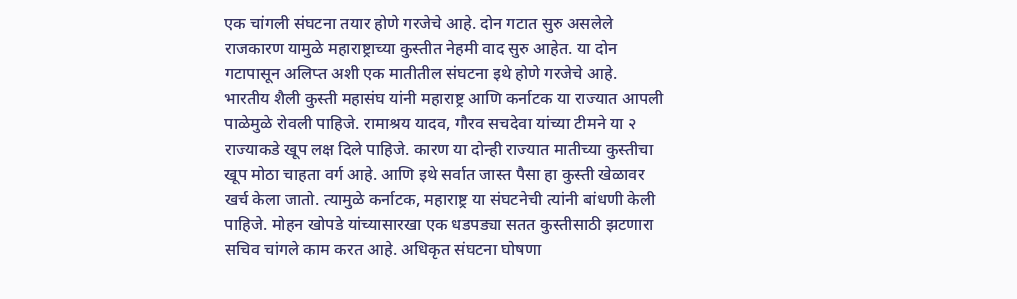एक चांगली संघटना तयार होणे गरजेचे आहे. दोन गटात सुरु असलेले राजकारण यामुळे महाराष्ट्राच्या कुस्तीत नेहमी वाद सुरु आहेत. या दोन गटापासून अलिप्त अशी एक मातीतील संघटना इथे होणे गरजेचे आहे. भारतीय शैली कुस्ती महासंघ यांनी महाराष्ट्र आणि कर्नाटक या राज्यात आपली पाळेमुळे रोवली पाहिजे. रामाश्रय यादव, गौरव सचदेवा यांच्या टीमने या २ राज्याकडे खूप लक्ष दिले पाहिजे. कारण या दोन्ही राज्यात मातीच्या कुस्तीचा खूप मोठा चाहता वर्ग आहे. आणि इथे सर्वात जास्त पैसा हा कुस्ती खेळावर खर्च केला जातो. त्यामुळे कर्नाटक, महाराष्ट्र या संघटनेची त्यांनी बांधणी केली पाहिजे. मोहन खोपडे यांच्यासारखा एक धडपड्या सतत कुस्तीसाठी झटणारा सचिव चांगले काम करत आहे. अधिकृत संघटना घोषणा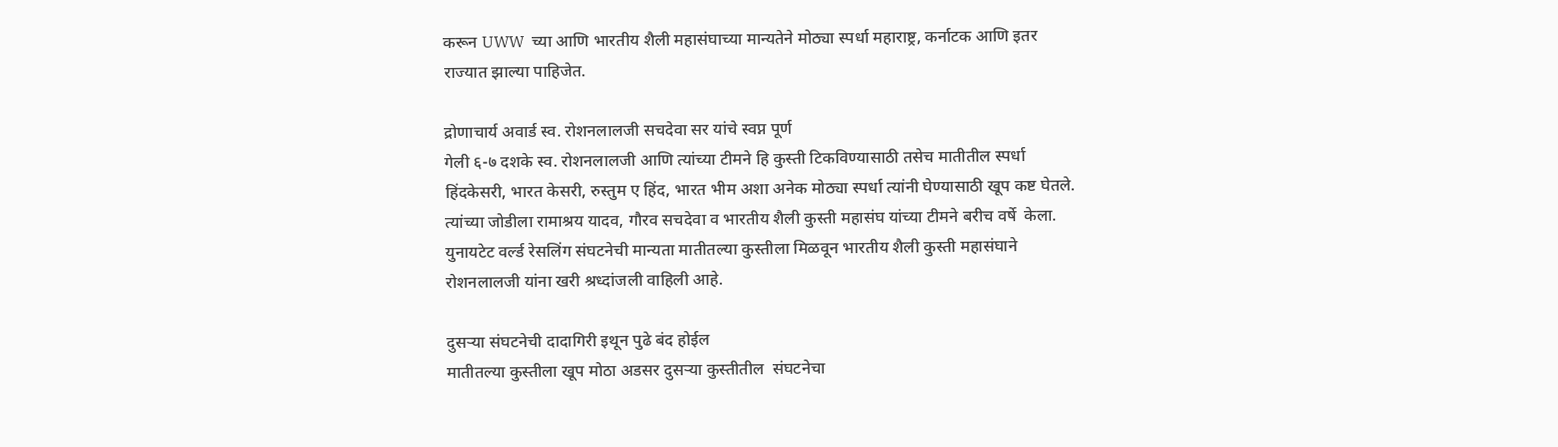करून UWW  च्या आणि भारतीय शैली महासंघाच्या मान्यतेने मोठ्या स्पर्धा महाराष्ट्र, कर्नाटक आणि इतर राज्यात झाल्या पाहिजेत.

द्रोणाचार्य अवार्ड स्व. रोशनलालजी सचदेवा सर यांचे स्वप्न पूर्ण
गेली ६-७ दशके स्व. रोशनलालजी आणि त्यांच्या टीमने हि कुस्ती टिकविण्यासाठी तसेच मातीतील स्पर्धा हिंदकेसरी, भारत केसरी, रुस्तुम ए हिंद, भारत भीम अशा अनेक मोठ्या स्पर्धा त्यांनी घेण्यासाठी खूप कष्ट घेतले. त्यांच्या जोडीला रामाश्रय यादव, गौरव सचदेवा व भारतीय शैली कुस्ती महासंघ यांच्या टीमने बरीच वर्षे  केला. युनायटेट वर्ल्ड रेसलिंग संघटनेची मान्यता मातीतल्या कुस्तीला मिळवून भारतीय शैली कुस्ती महासंघाने  रोशनलालजी यांना खरी श्रध्दांजली वाहिली आहे.

दुसऱ्या संघटनेची दादागिरी इथून पुढे बंद होईल
मातीतल्या कुस्तीला खूप मोठा अडसर दुसऱ्या कुस्तीतील  संघटनेचा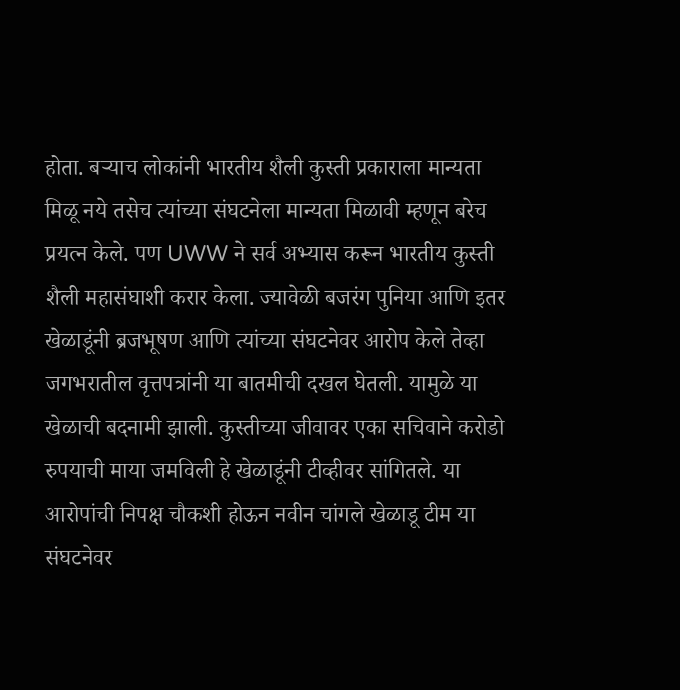होता. बऱ्याच लोकांनी भारतीय शैली कुस्ती प्रकाराला मान्यता मिळू नये तसेच त्यांच्या संघटनेला मान्यता मिळावी म्हणून बरेच प्रयत्न केले. पण UWW ने सर्व अभ्यास करून भारतीय कुस्ती शैली महासंघाशी करार केला. ज्यावेळी बजरंग पुनिया आणि इतर खेळाडूंनी ब्रजभूषण आणि त्यांच्या संघटनेवर आरोप केले तेव्हा जगभरातील वृत्तपत्रांनी या बातमीची दखल घेतली. यामुळे या खेळाची बदनामी झाली. कुस्तीच्या जीवावर एका सचिवाने करोडो रुपयाची माया जमविली हे खेळाडूंनी टीव्हीवर सांगितले. या आरोपांची निपक्ष चौकशी होऊन नवीन चांगले खेळाडू टीम या संघटनेवर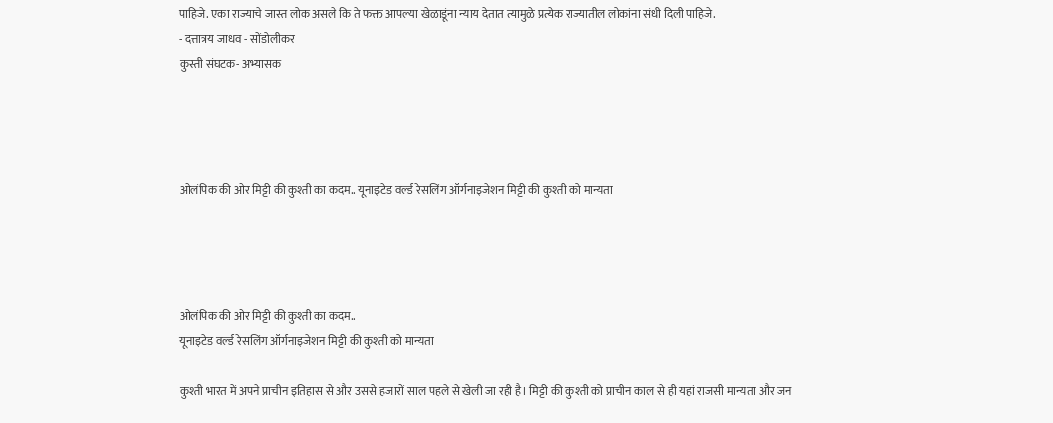पाहिजे. एका राज्याचे जास्त लोक असले कि ते फक्त आपल्या खेळाडूंना न्याय देतात त्यामुळे प्रत्येक राज्यातील लोकांना संधी दिली पाहिजे.
- दत्तात्रय जाधव - सोंडोलीकर
कुस्ती संघटक- अभ्यासक




ओलंपिक की ओर मिट्टी की कुश्ती का कदम.. यूनाइटेड वर्ल्ड रेसलिंग ऑर्गनाइजेशन मिट्टी की कुश्ती को मान्यता




ओलंपिक की ओर मिट्टी की कुश्ती का कदम..
यूनाइटेड वर्ल्ड रेसलिंग ऑर्गनाइजेशन मिट्टी की कुश्ती को मान्यता

कुश्ती भारत में अपने प्राचीन इतिहास से और उससे हजारों साल पहले से खेली जा रही है। मिट्टी की कुश्ती को प्राचीन काल से ही यहां राजसी मान्यता और जन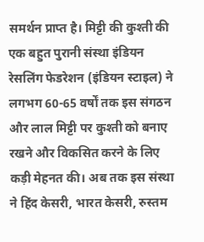समर्थन प्राप्त है। मिट्टी की कुश्ती की एक बहुत पुरानी संस्था इंडियन रेसलिंग फेडरेशन (इंडियन स्टाइल) ने लगभग 60-65 वर्षों तक इस संगठन और लाल मिट्टी पर कुश्ती को बनाए रखने और विकसित करने के लिए कड़ी मेहनत की। अब तक इस संस्था ने हिंद केसरी, भारत केसरी, रुस्तम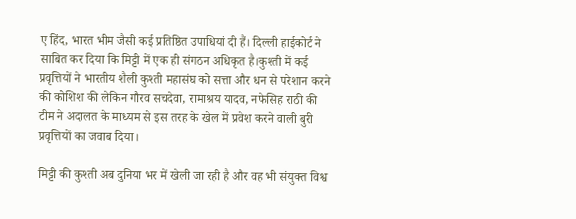ए हिंद, भारत भीम जैसी कई प्रतिष्ठित उपाधियां दी हैं। दिल्ली हाईकोर्ट ने साबित कर दिया कि मिट्टी में एक ही संगठन अधिकृत है।कुश्ती में कई प्रवृत्तियों ने भारतीय शैली कुश्ती महासंघ को सत्ता और धन से परेशान करने की कोशिश की लेकिन गौरव सचदेवा, रामाश्रय यादव, नफेसिह राठी की टीम ने अदालत के माध्यम से इस तरह के खेल में प्रवेश करने वाली बुरी प्रवृत्तियों का जवाब दिया।

मिट्टी की कुश्ती अब दुनिया भर में खेली जा रही है और वह भी संयुक्त विश्व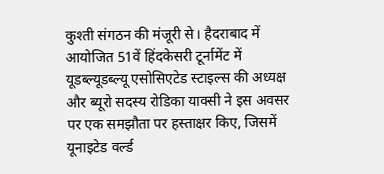कुश्ती संगठन की मंजूरी से। हैदराबाद में आयोजित 51वें हिंदकेसरी टूर्नामेंट में यूडब्ल्यूडब्ल्यू एसोसिएटेड स्टाइल्स की अध्यक्ष और ब्यूरो सदस्य रोडिका याक्सी ने इस अवसर पर एक समझौता पर हस्ताक्षर किए, जिसमें यूनाइटेड वर्ल्ड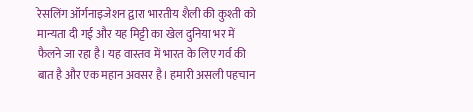रेसलिंग ऑर्गनाइजेशन द्वारा भारतीय शैली की कुश्ती को मान्यता दी गई और यह मिट्टी का खेल दुनिया भर में फैलने जा रहा है। यह वास्तव में भारत के लिए गर्व की बात है और एक महान अवसर है। हमारी असली पहचान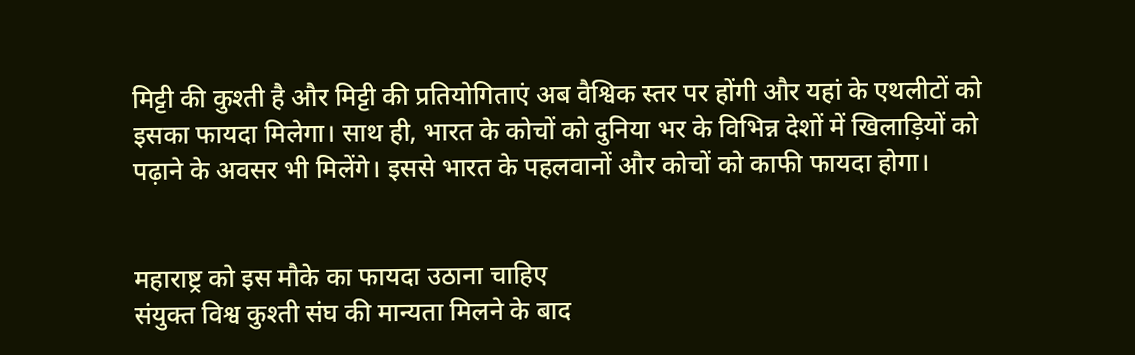मिट्टी की कुश्ती है और मिट्टी की प्रतियोगिताएं अब वैश्विक स्तर पर होंगी और यहां के एथलीटों को इसका फायदा मिलेगा। साथ ही, भारत के कोचों को दुनिया भर के विभिन्न देशों में खिलाड़ियों को पढ़ाने के अवसर भी मिलेंगे। इससे भारत के पहलवानों और कोचों को काफी फायदा होगा।


महाराष्ट्र को इस मौके का फायदा उठाना चाहिए
संयुक्त विश्व कुश्ती संघ की मान्यता मिलने के बाद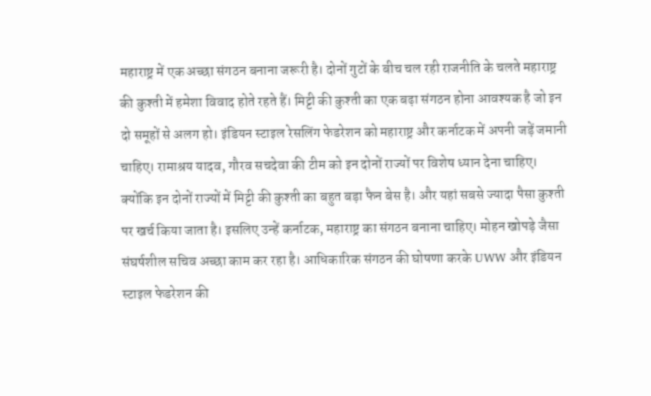महाराष्ट्र में एक अच्छा संगठन बनाना जरूरी है। दोनों गुटों के बीच चल रही राजनीति के चलते महाराष्ट्र की कुश्ती में हमेशा विवाद होते रहते हैं। मिट्टी की कुश्ती का एक बढ़ा संगठन होना आवश्यक है जो इन दो समूहों से अलग हो। इंडियन स्टाइल रेसलिंग फेडरेशन को महाराष्ट्र और कर्नाटक में अपनी जड़ें जमानी चाहिए। रामाश्रय यादव, गौरव सचदेवा की टीम को इन दोनों राज्यों पर विशेष ध्यान देना चाहिए। क्‍योंकि इन दोनों राज्‍यों में मिट्टी की कुश्ती का बहुत बड़ा फैन बेस है। और यहां सबसे ज्यादा पैसा कुश्ती पर खर्च किया जाता है। इसलिए उन्हें कर्नाटक, महाराष्ट्र का संगठन बनाना चाहिए। मोहन खोपड़े जैसा संघर्षशील सचिव अच्छा काम कर रहा है। आधिकारिक संगठन की घोषणा करके UWW और इंडियन स्टाइल फेडरेशन की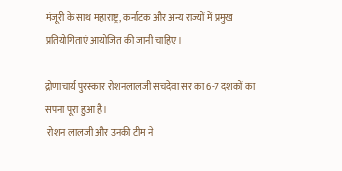मंजूरी के साथ महाराष्ट्र, कर्नाटक और अन्य राज्यों में प्रमुख प्रतियोगिताएं आयोजित की जानी चाहिए।

द्रोणाचार्य पुरस्कार रोशनलालजी सचदेवा सर का 6-7 दशकों का सपना पूरा हुआ है।
 रोशन लालजी और उनकी टीम ने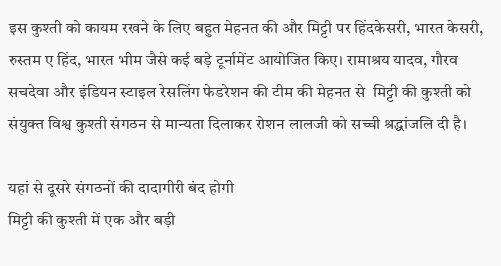इस कुश्ती को कायम रखने के लिए बहुत मेहनत की और मिट्टी पर हिंदकेसरी, भारत केसरी, रुस्तम ए हिंद, भारत भीम जैसे कई बड़े टूर्नामेंट आयोजित किए। रामाश्रय यादव, गौरव सचदेवा और इंडियन स्टाइल रेसलिंग फेडरेशन की टीम की मेहनत से  मिट्टी की कुश्ती को संयुक्त विश्व कुश्ती संगठन से मान्यता दिलाकर रोशन लालजी को सच्ची श्रद्धांजलि दी है।

यहां से दूसरे संगठनों की दादागीरी बंद होगी
मिट्टी की कुश्ती में एक और बड़ी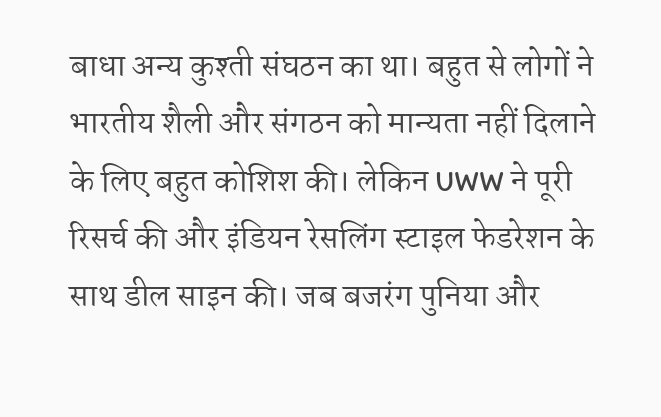बाधा अन्य कुश्ती संघठन का था। बहुत से लोगों ने  भारतीय शैली और संगठन को मान्यता नहीं दिलाने के लिए बहुत कोशिश की। लेकिन UWW ने पूरी रिसर्च की और इंडियन रेसलिंग स्टाइल फेडरेशन के साथ डील साइन की। जब बजरंग पुनिया और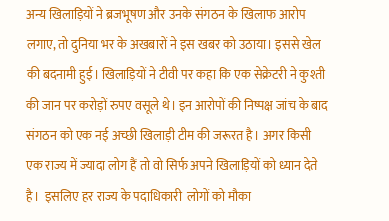अन्य खिलाड़ियों ने ब्रजभूषण और उनके संगठन के खिलाफ आरोप लगाए, तो दुनिया भर के अखबारों ने इस खबर को उठाया। इससे खेल की बदनामी हुई। खिलाड़ियों ने टीवी पर कहा कि एक सेक्रेटरी ने कुश्ती की जान पर करोड़ों रुपए वसूले थे। इन आरोपों की निष्पक्ष जांच के बाद संगठन को एक नई अच्छी खिलाड़ी टीम की जरूरत है। अगर किसी एक राज्य में ज्यादा लोग हैं तो वो सिर्फ अपने खिलाड़ियों को ध्यान देते है।  इसलिए हर राज्य के पदाधिकारी  लोगों को मौका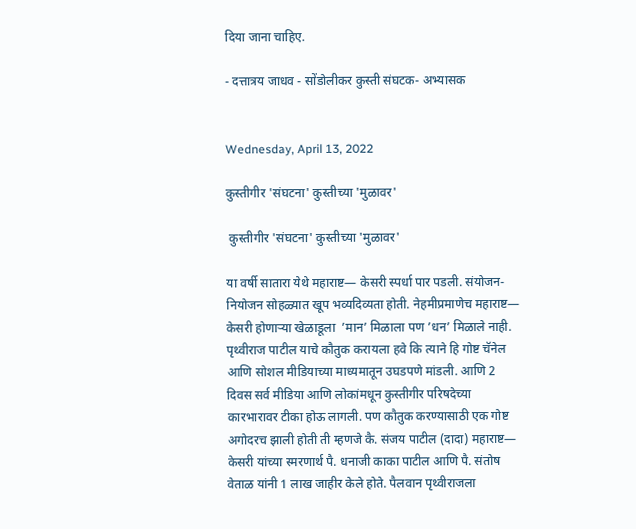दिया जाना चाहिए.

- दत्तात्रय जाधव - सोंडोलीकर कुस्ती संघटक- अभ्यासक


Wednesday, April 13, 2022

कुस्तीगीर 'संघटना' कुस्तीच्या 'मुळावर'

 कुस्तीगीर 'संघटना' कुस्तीच्या 'मुळावर'

या वर्षी सातारा येथे महाराष्ट— केसरी स्पर्धा पार पडली. संयोजन-नियोजन सोहळ्यात खूप भव्यदिव्यता होती. नेहमीप्रमाणेच महाराष्ट— केसरी होणाऱ्या खेळाडूला  ’मान’ मिळाला पण ’धन’ मिळाले नाही. पृथ्वीराज पाटील याचे कौतुक करायला हवे कि त्याने हि गोष्ट चॅनेल आणि सोशल मीडियाच्या माध्यमातून उघडपणे मांडली. आणि 2 दिवस सर्व मीडिया आणि लोकांमधून कुस्तीगीर परिषदेच्या कारभारावर टीका होऊ लागली. पण कौतुक करण्यासाठी एक गोष्ट अगोदरच झाली होती ती म्हणजे कै. संजय पाटील (दादा) महाराष्ट— केसरी यांच्या स्मरणार्थ पै. धनाजी काका पाटील आणि पै. संतोष वेताळ यांनी 1 लाख जाहीर केले होते. पैलवान पृथ्वीराजला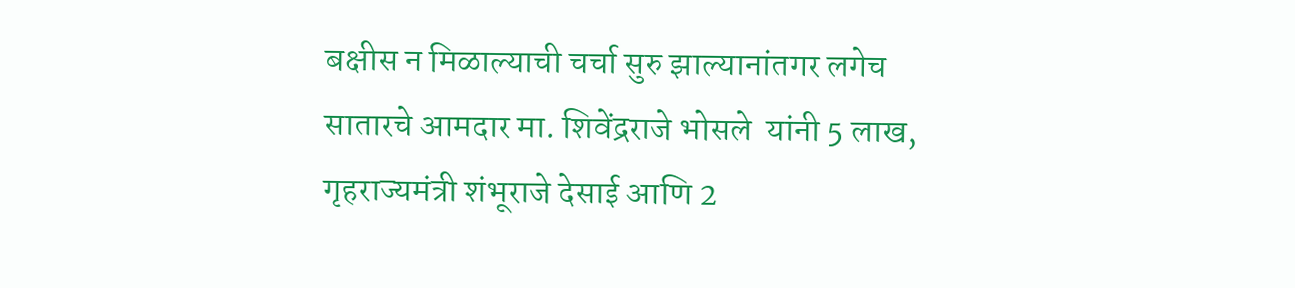बक्षीस न मिळाल्याची चर्चा सुरु झाल्यानांतगर लगेच सातारचे आमदार मा. शिवेंद्रराजे भोसले  यांनी 5 लाख, गृहराज्यमंत्री शंभूराजे देसाई आणि 2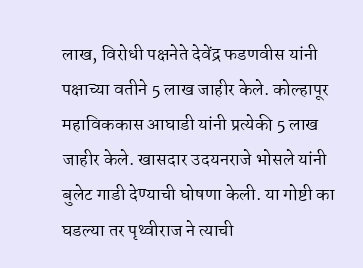लाख, विरोधी पक्षनेते देवेंद्र फडणवीस यांनी पक्षाच्या वतीने 5 लाख जाहीर केले. कोल्हापूर महाविककास आघाडी यांनी प्रत्येकी 5 लाख जाहीर केले. खासदार उदयनराजे भोसले यांनी बुलेट गाडी देण्याची घोषणा केली. या गोष्टी का घडल्या तर पृथ्वीराज ने त्याची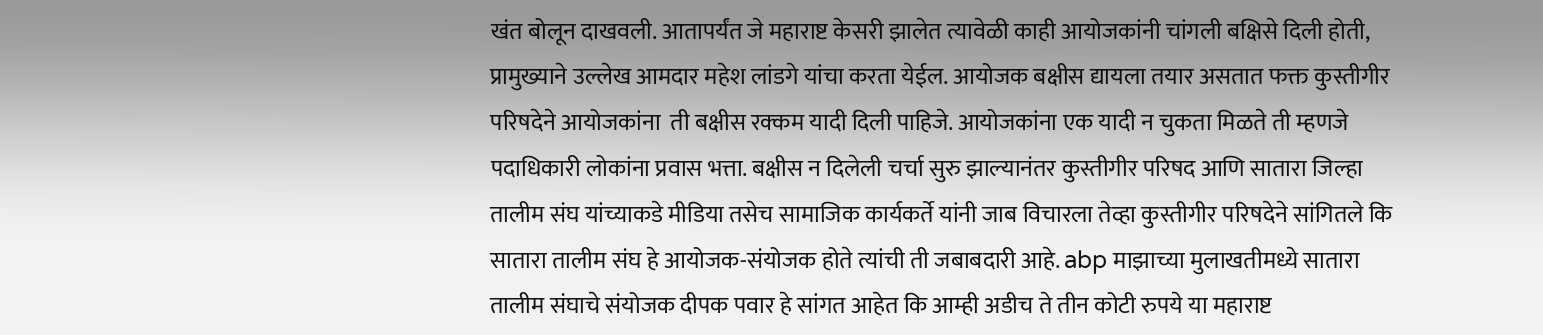खंत बोलून दाखवली. आतापर्यंत जे महाराष्ट केसरी झालेत त्यावेळी काही आयोजकांनी चांगली बक्षिसे दिली होती, प्रामुख्याने उल्लेख आमदार महेश लांडगे यांचा करता येईल. आयोजक बक्षीस द्यायला तयार असतात फक्त कुस्तीगीर परिषदेने आयोजकांना  ती बक्षीस रक्कम यादी दिली पाहिजे. आयोजकांना एक यादी न चुकता मिळते ती म्हणजे पदाधिकारी लोकांना प्रवास भत्ता. बक्षीस न दिलेली चर्चा सुरु झाल्यानंतर कुस्तीगीर परिषद आणि सातारा जिल्हा तालीम संघ यांच्याकडे मीडिया तसेच सामाजिक कार्यकर्ते यांनी जाब विचारला तेव्हा कुस्तीगीर परिषदेने सांगितले कि सातारा तालीम संघ हे आयोजक-संयोजक होते त्यांची ती जबाबदारी आहे. abp माझाच्या मुलाखतीमध्ये सातारा तालीम संघाचे संयोजक दीपक पवार हे सांगत आहेत कि आम्ही अडीच ते तीन कोटी रुपये या महाराष्ट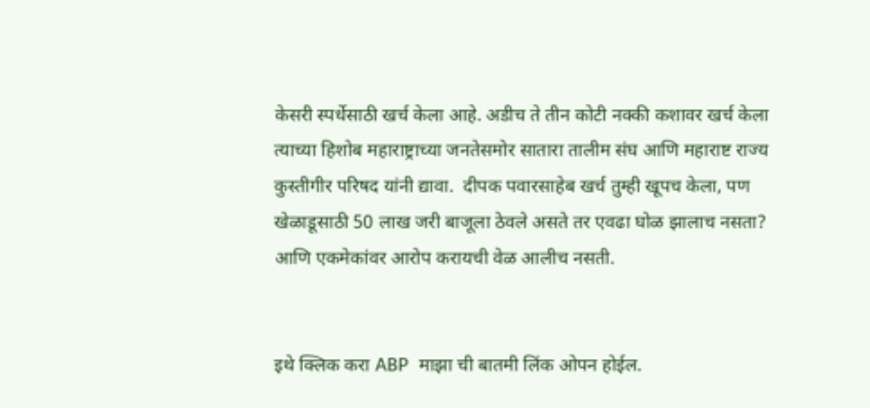केसरी स्पर्धेसाठी खर्च केला आहे. अडीच ते तीन कोटी नक्की कशावर खर्च केला त्याच्या हिशोब महाराष्ट्राच्या जनतेसमोर सातारा तालीम संघ आणि महाराष्ट राज्य कुस्तीगीर परिषद यांनी द्यावा.  दीपक पवारसाहेब खर्च तुम्ही खूपच केला, पण खेळाडूसाठी 50 लाख जरी बाजूला ठेवले असते तर एवढा घोळ झालाच नसता? आणि एकमेकांवर आरोप करायची वेळ आलीच नसती.


इथे क्लिक करा ABP  माझा ची बातमी लिंक ओपन होईल.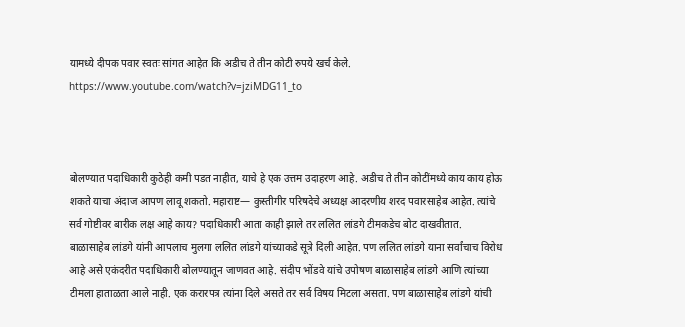यामध्ये दीपक पवार स्वतः सांगत आहेत कि अडीच ते तीन कोटी रुपये खर्च केले. https://www.youtube.com/watch?v=jziMDG11_to



बोलण्यात पदाधिकारी कुठेही कमी पडत नाहीत, याचे हे एक उत्तम उदाहरण आहे. अडीच ते तीन कोटींमध्ये काय काय होऊ शकते याचा अंदाज आपण लावू शकतो. महाराष्ट— कुस्तीगीर परिषदेचे अध्यक्ष आदरणीय शरद पवारसाहेब आहेत. त्यांचे सर्व गोष्टीवर बारीक लक्ष आहे काय? पदाधिकारी आता काही झाले तर ललित लांडगे टीमकडेच बोट दाखवीतात. बाळासाहेब लांडगे यांनी आपलाच मुलगा ललित लांडगे यांच्याकडे सूत्रे दिली आहेत. पण ललित लांडगे याना सर्वांचाच विरोध आहे असे एकंदरीत पदाधिकारी बोलण्यातून जाणवत आहे. संदीप भोंडवे यांचे उपोषण बाळासाहेब लांडगे आणि त्यांच्या टीमला हाताळता आले नाही. एक करारपत्र त्यांना दिले असते तर सर्व विषय मिटला असता. पण बाळासाहेब लांडगे यांची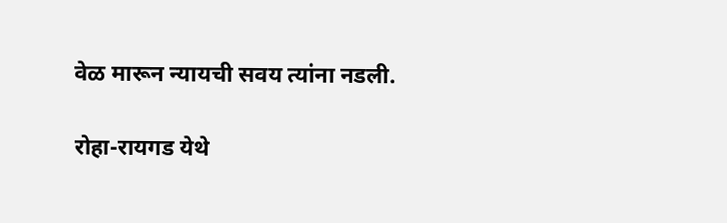वेळ मारून न्यायची सवय त्यांना नडली.

रोहा-रायगड येथे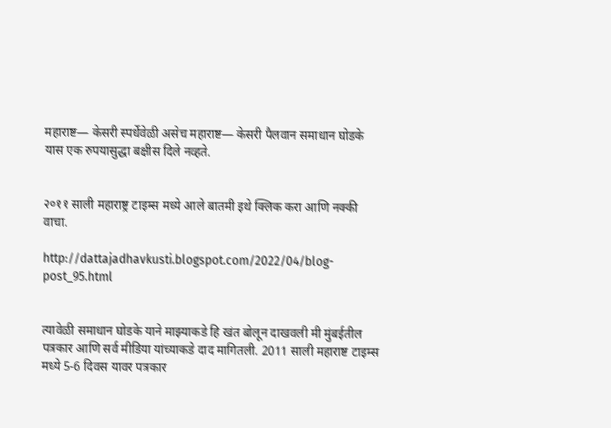महाराष्ट— केसरी स्पर्धेवेळी असेच महाराष्ट— केसरी पैलवान समाधान घोडके यास एक रुपयासुद्धा बक्षीस दिले नव्हते.


२०११ साली महाराष्ट्र टाइम्स मध्ये आले बातमी इथे क्लिक करा आणि नक्की वाचा.

http://dattajadhavkusti.blogspot.com/2022/04/blog-post_95.html


त्यावेळी समाधान घोडके याने माझ्याकडे हि खंत बोलून दाखवली मी मुंबईतील पत्रकार आणि सर्व मीडिया यांच्याकडे दाद मागितली. 2011 साली महाराष्ट टाइम्स मध्ये 5-6 दिवस यावर पत्रकार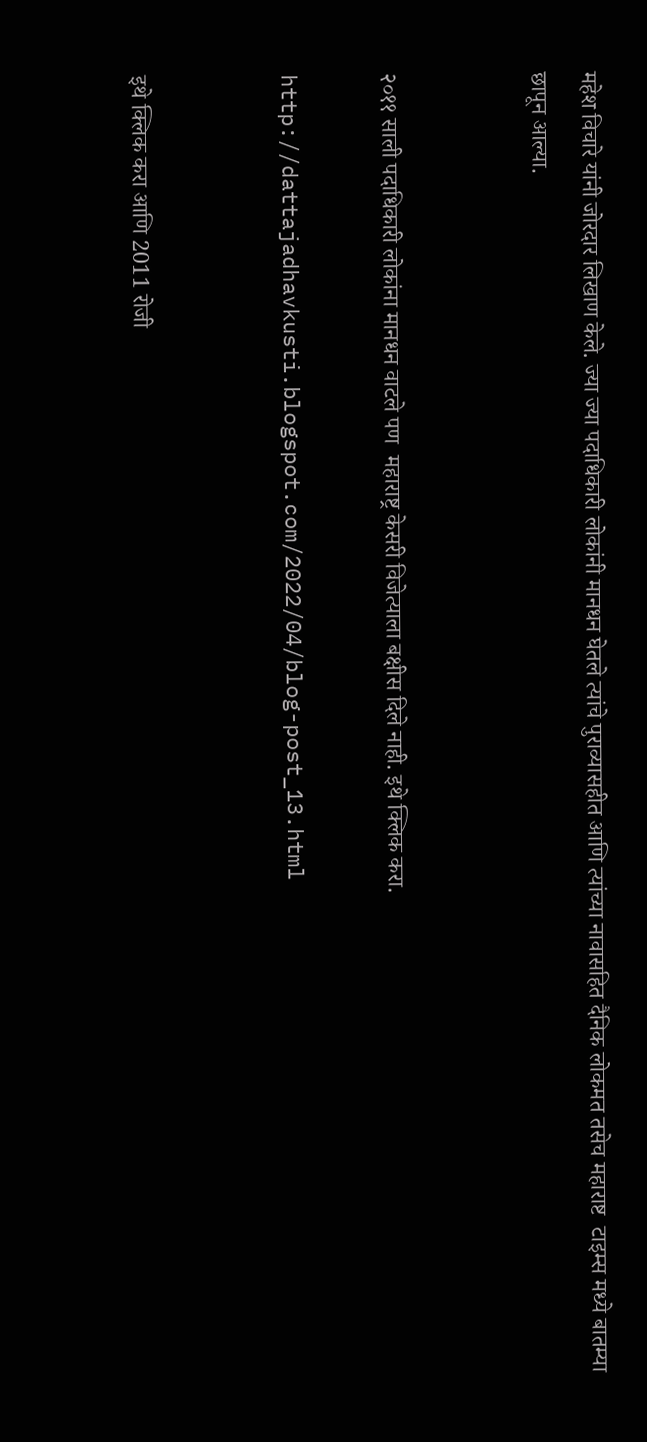महेश विचारे यांनी जोरदार लिखाण केले. ज्या ज्या पदाधिकारी लोकांनी मानधन घेतले त्यांचे पुराव्यासहीत आणि त्यांच्या नावासहित दैनिक लोकमत तसेच महाराष्ट  टाइम्स मध्ये बातम्या छापून आल्या.


२०११ साली पदाधिकारी लोकांना मानधन वाटले पण  महाराष्ट्र केसरी विजेत्याला बक्षीस दिले नाही. इथे क्लिक करा.

http://dattajadhavkusti.blogspot.com/2022/04/blog-post_13.html


इथे क्लिक करा आणि 2011 रोजी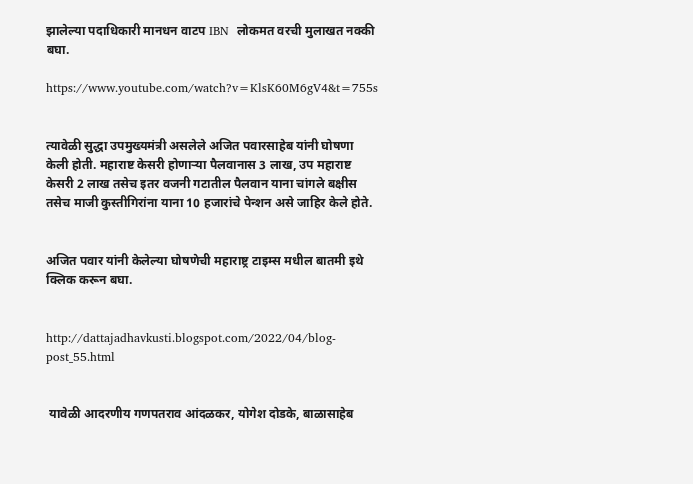झालेल्या पदाधिकारी मानधन वाटप IBN  लोकमत वरची मुलाखत नक्की बघा.

https://www.youtube.com/watch?v=KlsK60M6gV4&t=755s


त्यावेळी सुद्धा उपमुख्यमंत्री असलेले अजित पवारसाहेब यांनी घोषणा केली होती. महाराष्ट केसरी होणाऱ्या पैलवानास 3 लाख, उप महाराष्ट केसरी 2 लाख तसेच इतर वजनी गटातील पैलवान याना चांगले बक्षीस तसेच माजी कुस्तीगिरांना याना 10 हजारांचे पेन्शन असे जाहिर केले होते.


अजित पवार यांनी केलेल्या घोषणेची महाराष्ट्र टाइम्स मधील बातमी इथे क्लिक करून बघा.


http://dattajadhavkusti.blogspot.com/2022/04/blog-post_55.html


 यावेळी आदरणीय गणपतराव आंदळकर, योगेश दोडके, बाळासाहेब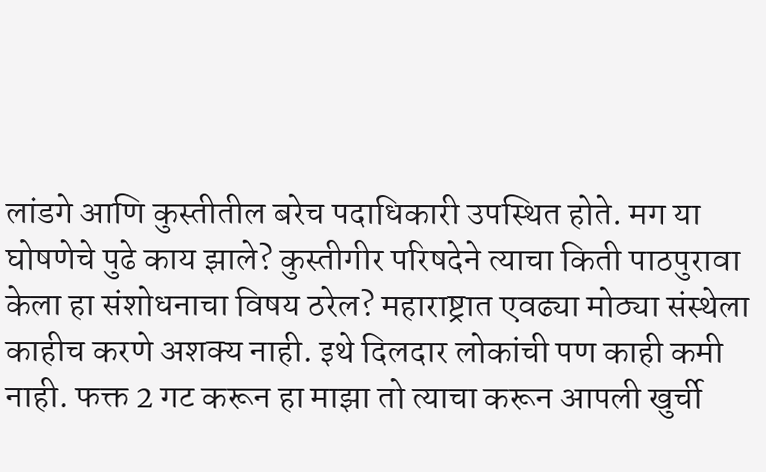लांडगे आणि कुस्तीतील बरेच पदाधिकारी उपस्थित होते. मग या घोषणेचे पुढे काय झाले? कुस्तीगीर परिषदेने त्याचा किती पाठपुरावा केला हा संशोधनाचा विषय ठरेल? महाराष्ट्रात एवढ्या मोठ्या संस्थेला काहीच करणे अशक्य नाही. इथे दिलदार लोकांची पण काही कमी नाही. फक्त 2 गट करून हा माझा तो त्याचा करून आपली खुर्ची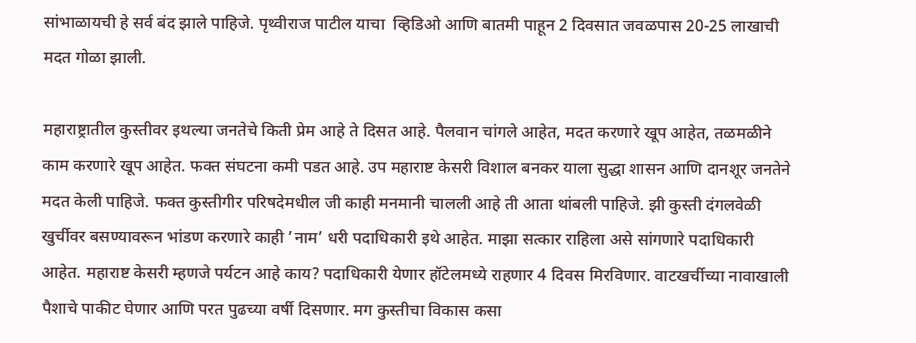सांभाळायची हे सर्व बंद झाले पाहिजे. पृथ्वीराज पाटील याचा  व्हिडिओ आणि बातमी पाहून 2 दिवसात जवळपास 20-25 लाखाची मदत गोळा झाली.

महाराष्ट्रातील कुस्तीवर इथल्या जनतेचे किती प्रेम आहे ते दिसत आहे. पैलवान चांगले आहेत, मदत करणारे खूप आहेत, तळमळीने काम करणारे खूप आहेत. फक्त संघटना कमी पडत आहे. उप महाराष्ट केसरी विशाल बनकर याला सुद्धा शासन आणि दानशूर जनतेने मदत केली पाहिजे. फक्त कुस्तीगीर परिषदेमधील जी काही मनमानी चालली आहे ती आता थांबली पाहिजे. झी कुस्ती दंगलवेळी खुर्चीवर बसण्यावरून भांडण करणारे काही ’नाम’ धरी पदाधिकारी इथे आहेत. माझा सत्कार राहिला असे सांगणारे पदाधिकारी आहेत. महाराष्ट केसरी म्हणजे पर्यटन आहे काय? पदाधिकारी येणार हॉटेलमध्ये राहणार 4 दिवस मिरविणार. वाटखर्चीच्या नावाखाली पैशाचे पाकीट घेणार आणि परत पुढच्या वर्षी दिसणार. मग कुस्तीचा विकास कसा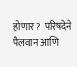होणार?  परिषदेने पैलवान आणि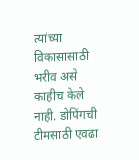त्यांच्या विकासासाठी भरीव असे काहीच केले नाही. डोपिंगची टीमसाठी एवढा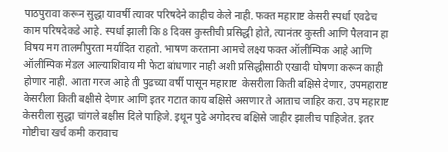पाठपुरावा करून सुद्धा यावर्षी त्यावर परिषदेने काहीच केले नाही. फक्त महाराष्ट केसरी स्पर्धा एवढेच काम परिषदेकडे आहे. स्पर्धा झाली कि 8 दिवस कुस्तीची प्रसिद्धी होते, त्यानंतर कुस्ती आणि पैलवान हा विषय मग तालमीपुरता मर्यादित राहतो. भाषण करताना आमचे लक्ष्य फक्त ऑलीम्पिक आहे आणि ऑलीम्पिक मेडल आल्याशिवाय मी फेटा बांधणार नाही अशी प्रसिद्धीसाठी एखादी घोषणा करून काही होणार नाही. आता गरज आहे ती पुढच्या वर्षी पासून महाराष्ट  केसरीला किती बक्षिसे देणार, उपमहाराष्ट केसरीला किती बक्षीसे देणार आणि इतर गटात काय बक्षिसे असणार ते आताच जाहिर करा. उप महाराष्ट केसरीला सुद्धा चांगले बक्षीस दिले पाहिजे. इथून पुढे अगोदरच बक्षिसे जाहीर झालीच पाहिजेत. इतर गोष्टीचा खर्च कमी करावाच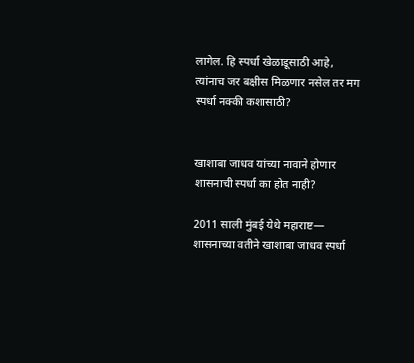लागेल. हि स्पर्धा खेळाडूसाठी आहे, त्यांनाच जर बक्षीस मिळणार नसेल तर मग स्पर्धा नक्की कशासाठी?


खाशाबा जाधव यांच्या नावाने होणार शासनाची स्पर्धा का होत नाही?

2011 साली मुंबई येथे महाराष्ट— शासनाच्या वतीने खाशाबा जाधव स्पर्धा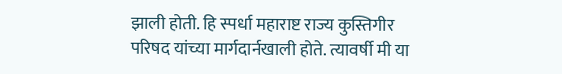झाली होती. हि स्पर्धा महाराष्ट राज्य कुस्तिगीर परिषद यांच्या मार्गदार्नखाली होते. त्यावर्षी मी या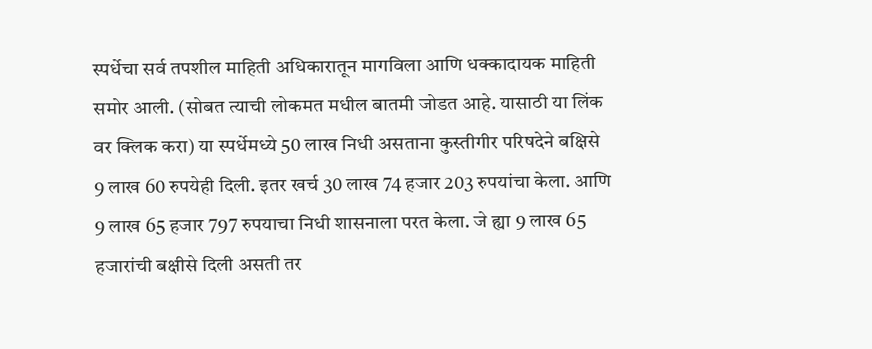स्पर्धेचा सर्व तपशील माहिती अधिकारातून मागविला आणि धक्कादायक माहिती समोर आली. (सोबत त्याची लोकमत मधील बातमी जोडत आहे. यासाठी या लिंक वर क्लिक करा) या स्पर्धेमध्ये 50 लाख निधी असताना कुस्तीगीर परिषदेने बक्षिसे 9 लाख 60 रुपयेही दिली. इतर खर्च 30 लाख 74 हजार 203 रुपयांचा केला. आणि 9 लाख 65 हजार 797 रुपयाचा निधी शासनाला परत केला. जे ह्या 9 लाख 65 हजारांची बक्षीसे दिली असती तर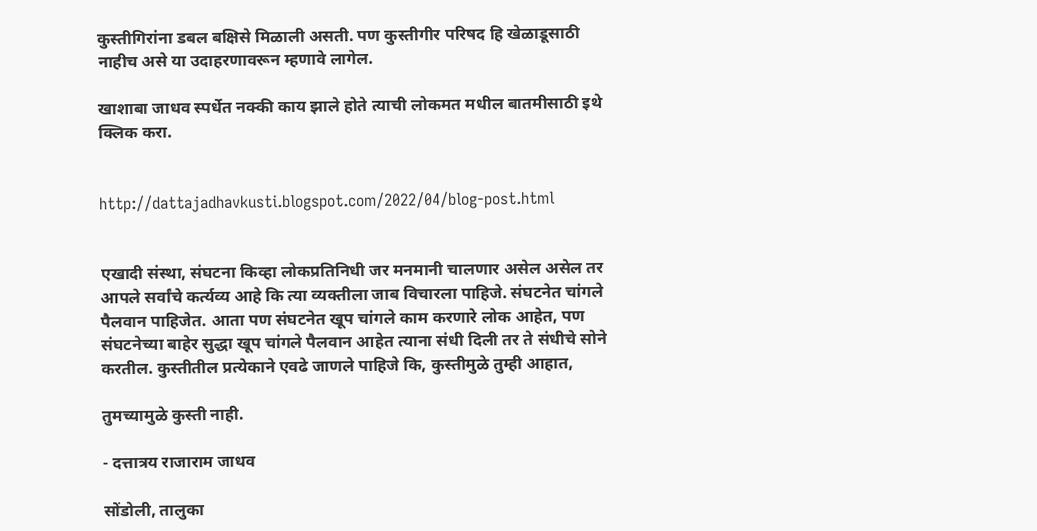कुस्तीगिरांना डबल बक्षिसे मिळाली असती. पण कुस्तीगीर परिषद हि खेळाडूसाठी नाहीच असे या उदाहरणावरून म्हणावे लागेल.

खाशाबा जाधव स्पर्धेत नक्की काय झाले होते त्याची लोकमत मधील बातमीसाठी इथे क्लिक करा.


http://dattajadhavkusti.blogspot.com/2022/04/blog-post.html


एखादी संस्था, संघटना किव्हा लोकप्रतिनिधी जर मनमानी चालणार असेल असेल तर आपले सर्वांचे कर्त्यव्य आहे कि त्या व्यक्तीला जाब विचारला पाहिजे. संघटनेत चांगले पैलवान पाहिजेत. आता पण संघटनेत खूप चांगले काम करणारे लोक आहेत, पण संघटनेच्या बाहेर सुद्धा खूप चांगले पैलवान आहेत त्याना संधी दिली तर ते संधीचे सोने करतील. कुस्तीतील प्रत्येकाने एवढे जाणले पाहिजे कि, कुस्तीमुळे तुम्ही आहात,

तुमच्यामुळे कुस्ती नाही.

- दत्तात्रय राजाराम जाधव

सोंडोली, तालुका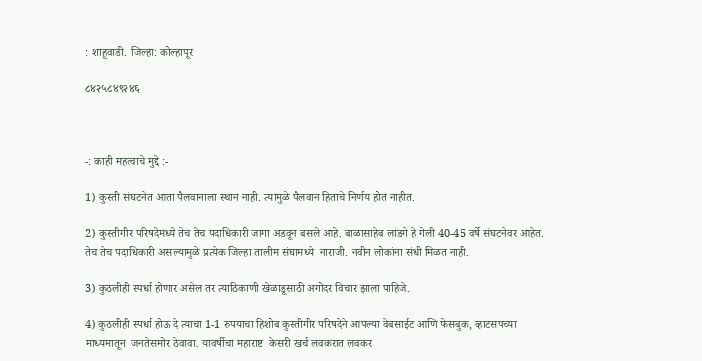: शाहूवाडी. जिल्हा: कोल्हापूर

८४२५८४९२४६



-: काही महत्वाचे मुद्दे :-

1) कुस्ती संघटनेत आता पैलवानाला स्थान नाही. त्यामुळे पैलवान हिताचे निर्णय होत नाहीत.

2) कुस्तीगीर परिषदेमध्ये तेच तेच पदाधिकारी जागा अडवून बसले आहे. बाळासाहेब लांडगे हे गेली 40-45 वर्षे संघटनेवर आहेत. तेच तेच पदाधिकारी असल्यामुळे प्रत्येक जिल्हा तालीम संघामध्ये  नाराजी. नवीन लोकांना संधी मिळत नाही.

3) कुठलीही स्पर्धा होणार असेल तर त्याठिकाणी खेळाडूसाठी अगोदर विचार झाला पाहिजे.

4) कुठलीही स्पर्धा होऊ दे त्याचा 1-1 रुपयाचा हिशोब कुस्तीगीर परिषदेने आपल्या वेबसाईट आणि फेसबुक, व्हाटसपच्या माध्यमातून  जनतेसमोर ठेवावा. यावर्षीचा महाराष्ट  केसरी खर्च लवकरात लवकर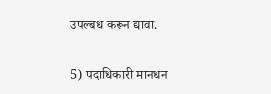उपल्बध करून द्यावा.

5) पदाधिकारी मानधन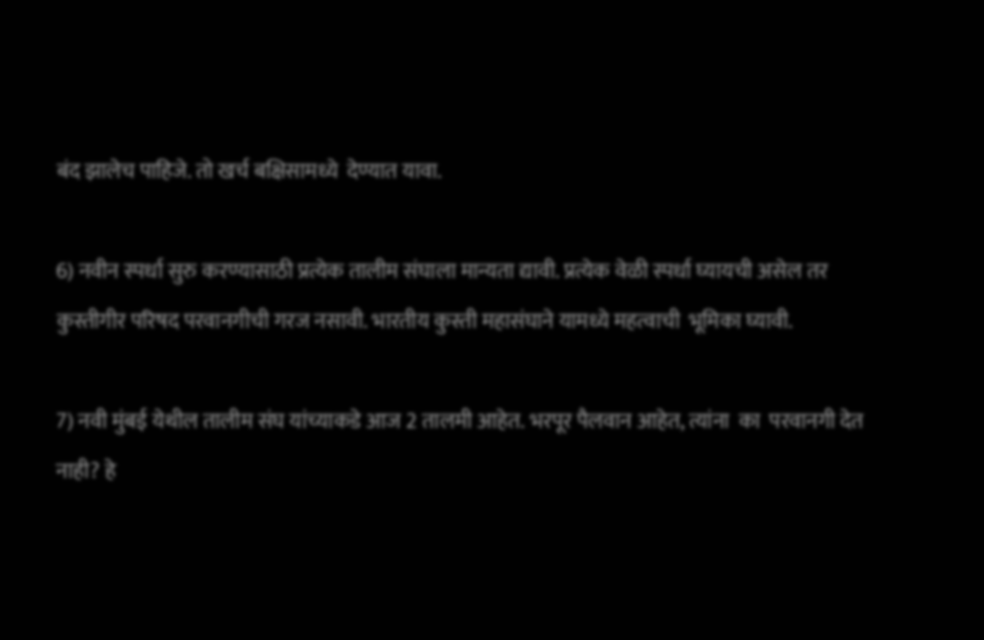बंद झालेच पाहिजे. तो खर्च बक्षिसामध्ये  देण्यात यावा.

6) नवीन स्पर्धा सुरु करण्यासाठी प्रत्येक तालीम संघाला मान्यता द्यावी. प्रत्येक वेळी स्पर्धा घ्यायची असेल तर कुस्तीगीर परिषद परवानगीची गरज नसावी. भारतीय कुस्ती महासंघाने यामध्ये महत्वाची  भूमिका घ्यावी.

7) नवी मुंबई येथील तालीम संघ यांच्याकडे आज 2 तालमी आहेत. भरपूर पैलवान आहेत, त्यांना  का  परवानगी देत नाही? हे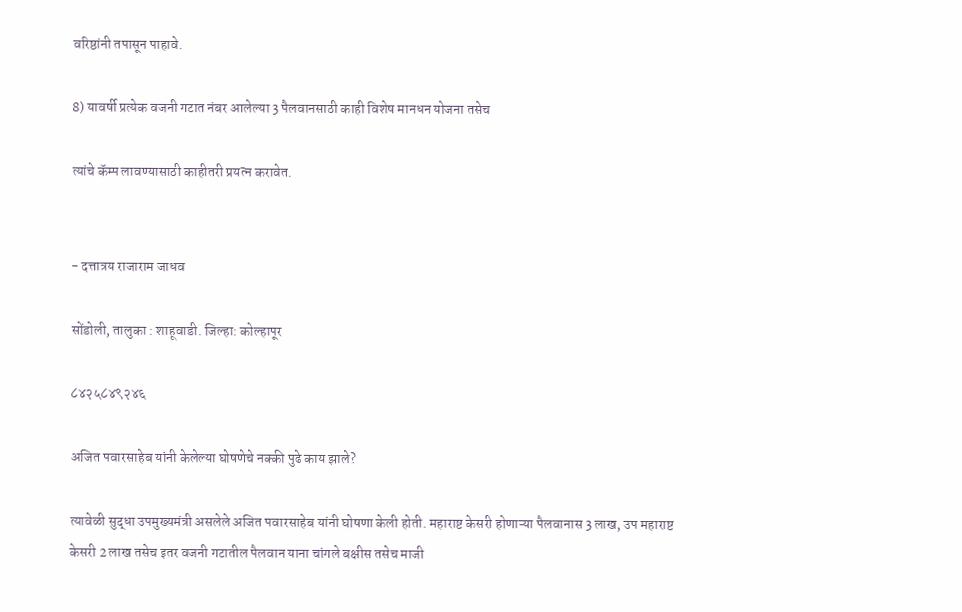वरिष्ठांनी तपासून पाहावे.

8) यावर्षी प्रत्येक वजनी गटात नंबर आलेल्या 3 पैलवानसाठी काही विशेष मानधन योजना तसेच

त्यांचे कॅम्प लावण्यासाठी काहीतरी प्रयत्न करावेत.


- दत्तात्रय राजाराम जाधव

सोंडोली, तालुका : शाहूवाडी. जिल्हा: कोल्हापूर

८४२५८४९२४६

अजित पवारसाहेब यांनी केलेल्या घोषणेचे नक्की पुढे काय झाले?

त्यावेळी सुद्धा उपमुख्यमंत्री असलेले अजित पवारसाहेब यांनी घोषणा केली होती. महाराष्ट केसरी होणाऱ्या पैलवानास 3 लाख, उप महाराष्ट केसरी 2 लाख तसेच इतर वजनी गटातील पैलवान याना चांगले बक्षीस तसेच माजी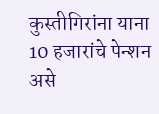कुस्तीगिरांना याना 10 हजारांचे पेन्शन असे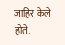जाहिर केले होते.